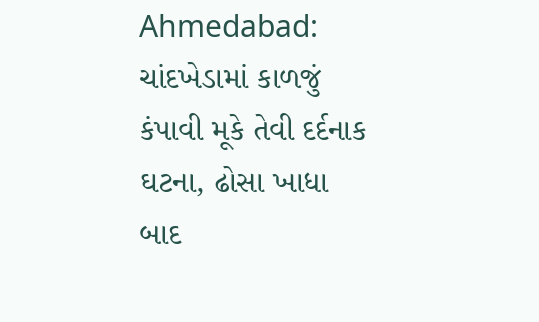Ahmedabad: ચાંદખેડામાં કાળજું કંપાવી મૂકે તેવી દર્દનાક ઘટના, ઢોસા ખાધા બાદ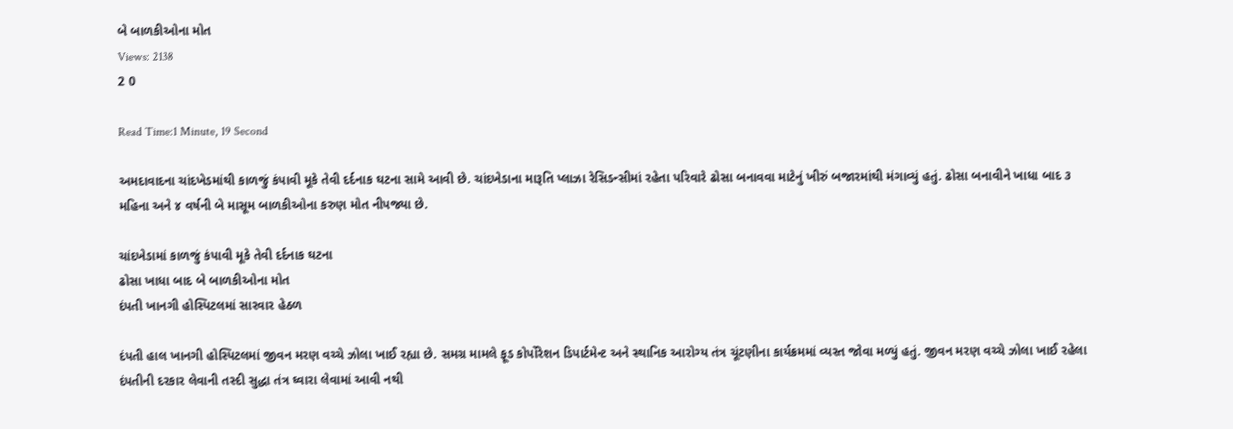બે બાળકીઓના મોત
Views: 2138
2 0

Read Time:1 Minute, 19 Second

અમદાવાદના ચાંદખેડમાંથી કાળજું કંપાવી મૂકે તેવી દર્દનાક ઘટના સામે આવી છે. ચાંદખેડાના મારૂતિ પ્લાઝા રેસિડન્સીમાં રહેતા પરિવારે ઢોસા બનાવવા માટેનું ખીરું બજારમાંથી મંગાવ્યું હતું. ઢોસા બનાવીને ખાધા બાદ ૩ મહિના અને ૪ વર્ષની બે માસૂમ બાળકીઓના કરુણ મોત નીપજ્યા છે.

ચાંદખેડામાં કાળજું કંપાવી મૂકે તેવી દર્દનાક ઘટના
ઢોસા ખાધા બાદ બે બાળકીઓના મોત
દંપતી ખાનગી હોસ્પિટલમાં સારવાર હેઠળ

દંપતી હાલ ખાનગી હોસ્પિટલમાં જીવન મરણ વચ્ચે ઝોલા ખાઈ રહ્યા છે. સમગ્ર મામલે ફૂડ કોર્પોરેશન ડિપાર્ટમેન્ટ અને સ્થાનિક આરોગ્ય તંત્ર ચૂંટણીના કાર્યક્રમમાં વ્યસ્ત જોવા મળ્યું હતું. જીવન મરણ વચ્ચે ઝોલા ખાઈ રહેલા દંપતીની દરકાર લેવાની તસ્દી સુદ્ધા તંત્ર ઘ્વારા લેવામાં આવી નથી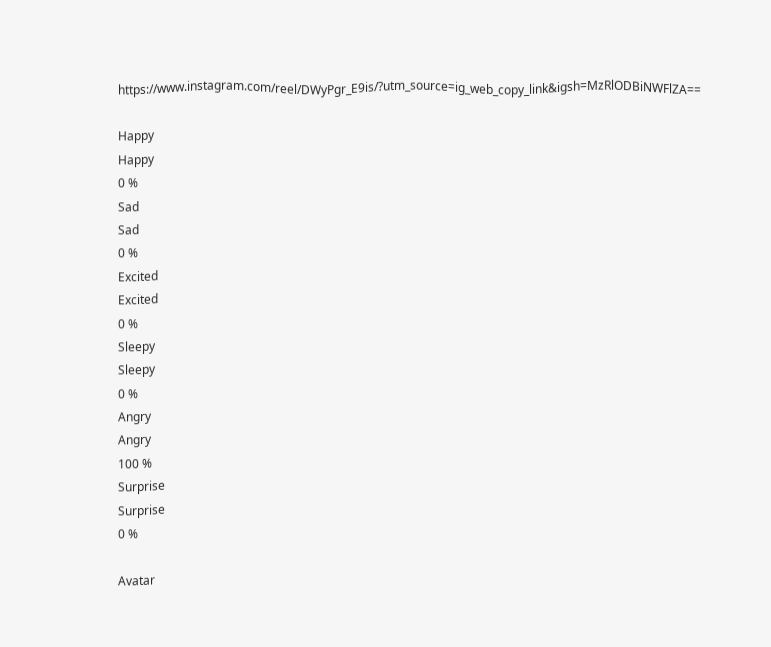https://www.instagram.com/reel/DWyPgr_E9is/?utm_source=ig_web_copy_link&igsh=MzRlODBiNWFlZA==

Happy
Happy
0 %
Sad
Sad
0 %
Excited
Excited
0 %
Sleepy
Sleepy
0 %
Angry
Angry
100 %
Surprise
Surprise
0 %

Avatar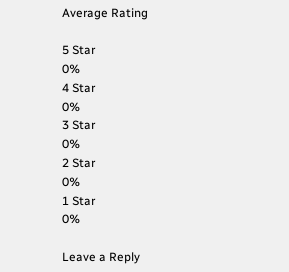Average Rating

5 Star
0%
4 Star
0%
3 Star
0%
2 Star
0%
1 Star
0%

Leave a Reply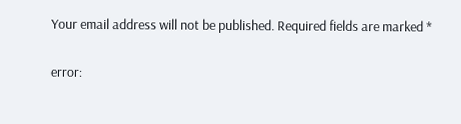Your email address will not be published. Required fields are marked *

error: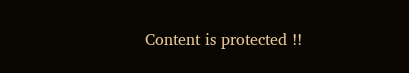Content is protected !!